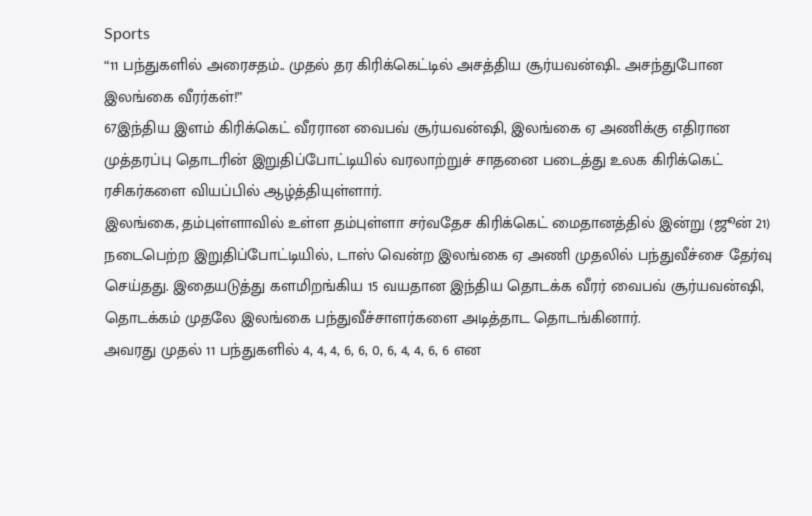Sports
“11 பந்துகளில் அரைசதம்.. முதல் தர கிரிக்கெட்டில் அசத்திய சூர்யவன்ஷி.. அசந்துபோன இலங்கை வீரர்கள்!”
67இந்திய இளம் கிரிக்கெட் வீரரான வைபவ் சூர்யவன்ஷி, இலங்கை ஏ அணிக்கு எதிரான முத்தரப்பு தொடரின் இறுதிப்போட்டியில் வரலாற்றுச் சாதனை படைத்து உலக கிரிக்கெட் ரசிகர்களை வியப்பில் ஆழ்த்தியுள்ளார்.
இலங்கை, தம்புள்ளாவில் உள்ள தம்புள்ளா சர்வதேச கிரிக்கெட் மைதானத்தில் இன்று (ஜூன் 21) நடைபெற்ற இறுதிப்போட்டியில், டாஸ் வென்ற இலங்கை ஏ அணி முதலில் பந்துவீச்சை தேர்வு செய்தது. இதையடுத்து களமிறங்கிய 15 வயதான இந்திய தொடக்க வீரர் வைபவ் சூர்யவன்ஷி, தொடக்கம் முதலே இலங்கை பந்துவீச்சாளர்களை அடித்தாட தொடங்கினார்.
அவரது முதல் 11 பந்துகளில் 4, 4, 4, 6, 6, 0, 6, 4, 4, 6, 6 என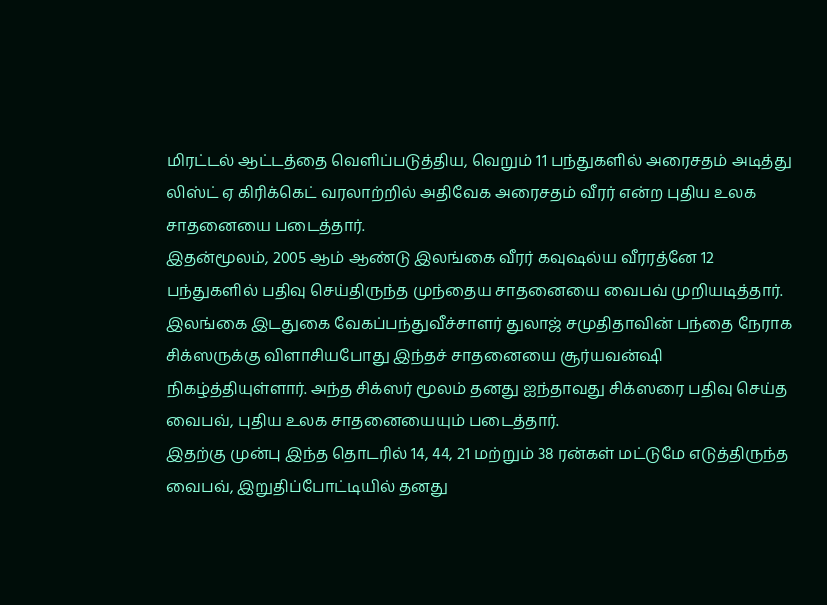மிரட்டல் ஆட்டத்தை வெளிப்படுத்திய, வெறும் 11 பந்துகளில் அரைசதம் அடித்து லிஸ்ட் ஏ கிரிக்கெட் வரலாற்றில் அதிவேக அரைசதம் வீரர் என்ற புதிய உலக சாதனையை படைத்தார்.
இதன்மூலம், 2005 ஆம் ஆண்டு இலங்கை வீரர் கவுஷல்ய வீரரத்னே 12 பந்துகளில் பதிவு செய்திருந்த முந்தைய சாதனையை வைபவ் முறியடித்தார்.
இலங்கை இடதுகை வேகப்பந்துவீச்சாளர் துலாஜ் சமுதிதாவின் பந்தை நேராக சிக்ஸருக்கு விளாசியபோது இந்தச் சாதனையை சூர்யவன்ஷி நிகழ்த்தியுள்ளார். அந்த சிக்ஸர் மூலம் தனது ஐந்தாவது சிக்ஸரை பதிவு செய்த வைபவ், புதிய உலக சாதனையையும் படைத்தார்.
இதற்கு முன்பு இந்த தொடரில் 14, 44, 21 மற்றும் 38 ரன்கள் மட்டுமே எடுத்திருந்த வைபவ், இறுதிப்போட்டியில் தனது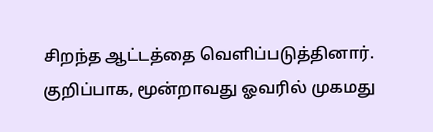சிறந்த ஆட்டத்தை வெளிப்படுத்தினார். குறிப்பாக, மூன்றாவது ஓவரில் முகமது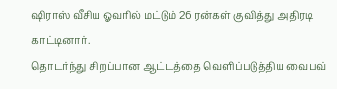ஷிராஸ் வீசிய ஓவரில் மட்டும் 26 ரன்கள் குவித்து அதிரடி காட்டினார்.
தொடர்ந்து சிறப்பான ஆட்டத்தை வெளிப்படுத்திய வைபவ்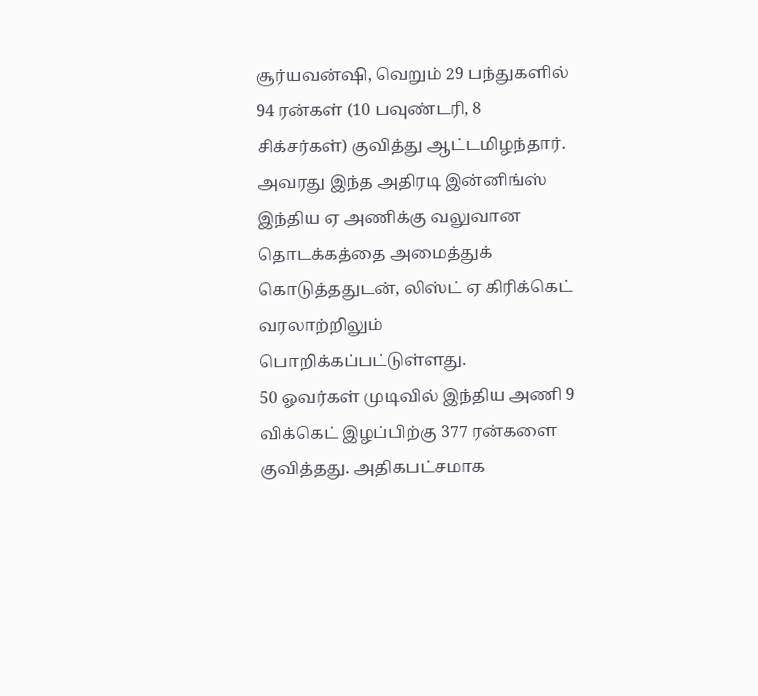சூர்யவன்ஷி, வெறும் 29 பந்துகளில் 94 ரன்கள் (10 பவுண்டரி, 8 சிக்சர்கள்) குவித்து ஆட்டமிழந்தார். அவரது இந்த அதிரடி இன்னிங்ஸ் இந்திய ஏ அணிக்கு வலுவான தொடக்கத்தை அமைத்துக் கொடுத்ததுடன், லிஸ்ட் ஏ கிரிக்கெட் வரலாற்றிலும் பொறிக்கப்பட்டுள்ளது.
50 ஓவர்கள் முடிவில் இந்திய அணி 9 விக்கெட் இழப்பிற்கு 377 ரன்களை குவித்தது. அதிகபட்சமாக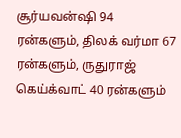சூர்யவன்ஷி 94 ரன்களும், திலக் வர்மா 67 ரன்களும், ருதுராஜ் கெய்க்வாட் 40 ரன்களும்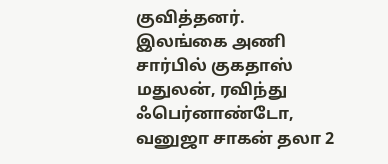குவித்தனர்.
இலங்கை அணி சார்பில் குகதாஸ் மதுலன், ரவிந்து ஃபெர்னாண்டோ, வனுஜா சாகன் தலா 2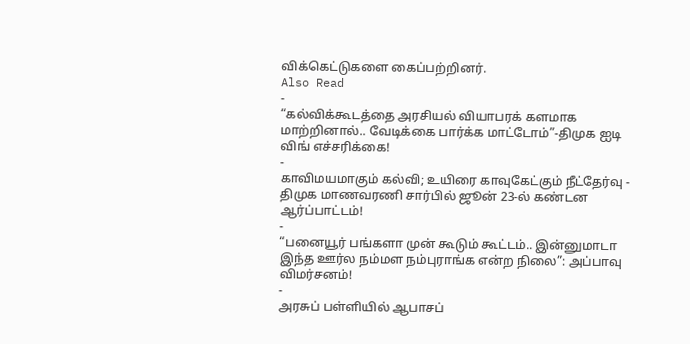விக்கெட்டுகளை கைப்பற்றினர்.
Also Read
-
“கல்விக்கூடத்தை அரசியல் வியாபரக் களமாக மாற்றினால்.. வேடிக்கை பார்க்க மாட்டோம்”-திமுக ஐடி விங் எச்சரிக்கை!
-
காவிமயமாகும் கல்வி; உயிரை காவுகேட்கும் நீட்தேர்வு - திமுக மாணவரணி சார்பில் ஜூன் 23-ல் கண்டன ஆர்ப்பாட்டம்!
-
“பனையூர் பங்களா முன் கூடும் கூட்டம்.. இன்னுமாடா இந்த ஊர்ல நம்மள நம்புராங்க என்ற நிலை”: அப்பாவு விமர்சனம்!
-
அரசுப் பள்ளியில் ஆபாசப்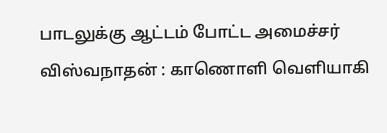பாடலுக்கு ஆட்டம் போட்ட அமைச்சர் விஸ்வநாதன் : காணொளி வெளியாகி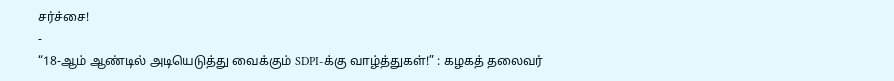சர்ச்சை!
-
“18-ஆம் ஆண்டில் அடியெடுத்து வைக்கும் SDPI-க்கு வாழ்த்துகள்!” : கழகத் தலைவர்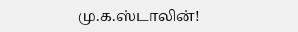மு.க.ஸ்டாலின்!